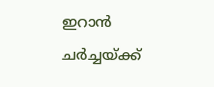ഇറാൻ ചർച്ചയ്ക്ക്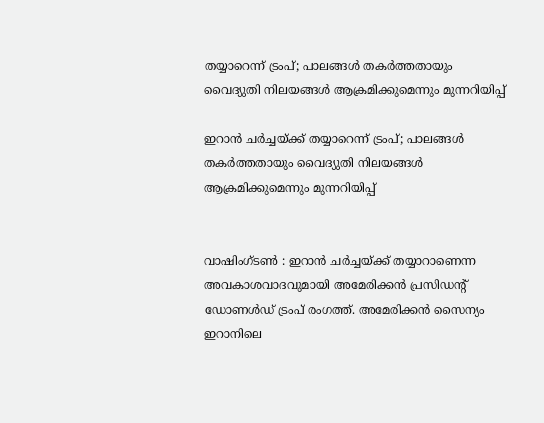തയ്യാറെന്ന് ട്രംപ്; പാലങ്ങൾ തകർത്തതായും വൈദ്യുതി നിലയങ്ങൾ ആക്രമിക്കുമെന്നും മുന്നറിയിപ്പ്

ഇറാൻ ചർച്ചയ്ക്ക് തയ്യാറെന്ന് ട്രംപ്; പാലങ്ങൾ തകർത്തതായും വൈദ്യുതി നിലയങ്ങൾ ആക്രമിക്കുമെന്നും മുന്നറിയിപ്പ്


വാഷിംഗ്ടൺ : ഇറാൻ ചർച്ചയ്ക്ക് തയ്യാറാണെന്ന അവകാശവാദവുമായി അമേരിക്കൻ പ്രസിഡന്റ് ഡോണൾഡ് ട്രംപ് രംഗത്ത്. അമേരിക്കൻ സൈന്യം ഇറാനിലെ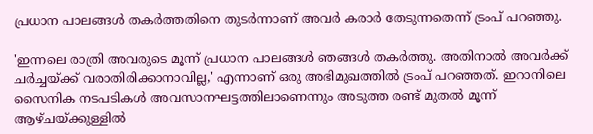പ്രധാന പാലങ്ങൾ തകർത്തതിനെ തുടർന്നാണ് അവർ കരാർ തേടുന്നതെന്ന് ട്രംപ് പറഞ്ഞു.

'ഇന്നലെ രാത്രി അവരുടെ മൂന്ന് പ്രധാന പാലങ്ങൾ ഞങ്ങൾ തകർത്തു. അതിനാൽ അവർക്ക് ചർച്ചയ്ക്ക് വരാതിരിക്കാനാവില്ല,' എന്നാണ് ഒരു അഭിമുഖത്തിൽ ട്രംപ് പറഞ്ഞത്. ഇറാനിലെ സൈനിക നടപടികൾ അവസാനഘട്ടത്തിലാണെന്നും അടുത്ത രണ്ട് മുതൽ മൂന്ന് ആഴ്ചയ്ക്കുള്ളിൽ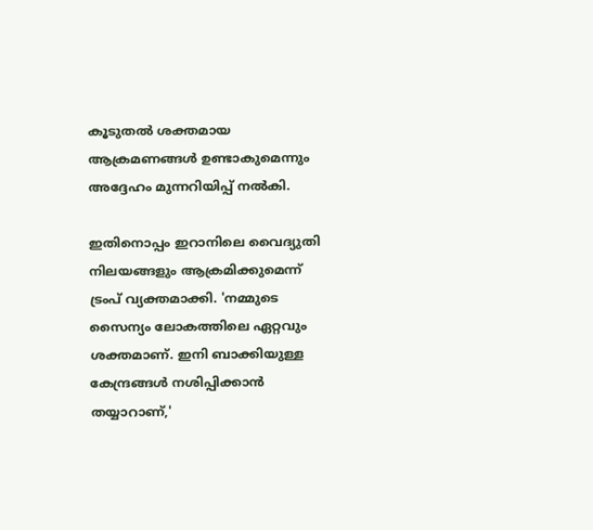കൂടുതൽ ശക്തമായ ആക്രമണങ്ങൾ ഉണ്ടാകുമെന്നും അദ്ദേഹം മുന്നറിയിപ്പ് നൽകി.

ഇതിനൊപ്പം ഇറാനിലെ വൈദ്യുതി നിലയങ്ങളും ആക്രമിക്കുമെന്ന് ട്രംപ് വ്യക്തമാക്കി. 'നമ്മുടെ സൈന്യം ലോകത്തിലെ ഏറ്റവും ശക്തമാണ്. ഇനി ബാക്കിയുള്ള കേന്ദ്രങ്ങൾ നശിപ്പിക്കാൻ തയ്യാറാണ്,'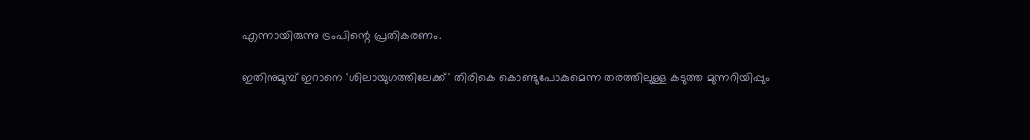എന്നായിരുന്നു ട്രംപിന്റെ പ്രതികരണം.

ഇതിനുമുമ്പ് ഇറാനെ 'ശിലായുഗത്തിലേക്ക്' തിരികെ കൊണ്ടുപോകുമെന്ന തരത്തിലുള്ള കടുത്ത മുന്നറിയിപ്പും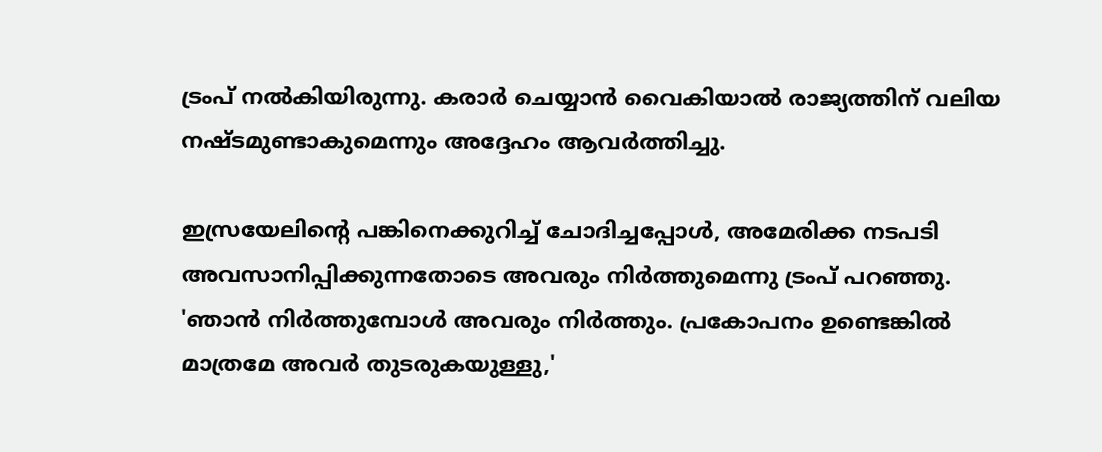ട്രംപ് നൽകിയിരുന്നു. കരാർ ചെയ്യാൻ വൈകിയാൽ രാജ്യത്തിന് വലിയ നഷ്ടമുണ്ടാകുമെന്നും അദ്ദേഹം ആവർത്തിച്ചു.

ഇസ്രയേലിന്റെ പങ്കിനെക്കുറിച്ച് ചോദിച്ചപ്പോൾ, അമേരിക്ക നടപടി അവസാനിപ്പിക്കുന്നതോടെ അവരും നിർത്തുമെന്നു ട്രംപ് പറഞ്ഞു. 'ഞാൻ നിർത്തുമ്പോൾ അവരും നിർത്തും. പ്രകോപനം ഉണ്ടെങ്കിൽ മാത്രമേ അവർ തുടരുകയുള്ളു,'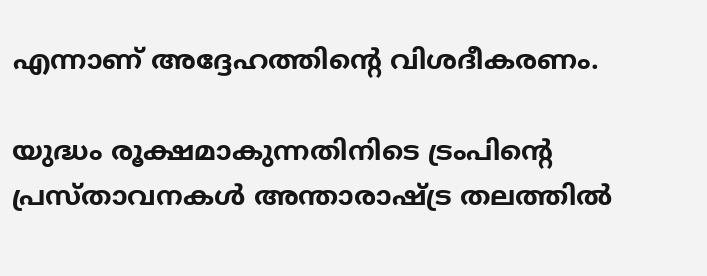എന്നാണ് അദ്ദേഹത്തിന്റെ വിശദീകരണം.

യുദ്ധം രൂക്ഷമാകുന്നതിനിടെ ട്രംപിന്റെ പ്രസ്താവനകൾ അന്താരാഷ്ട്ര തലത്തിൽ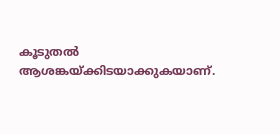കൂടുതൽ ആശങ്കയ്ക്കിടയാക്കുകയാണ്.